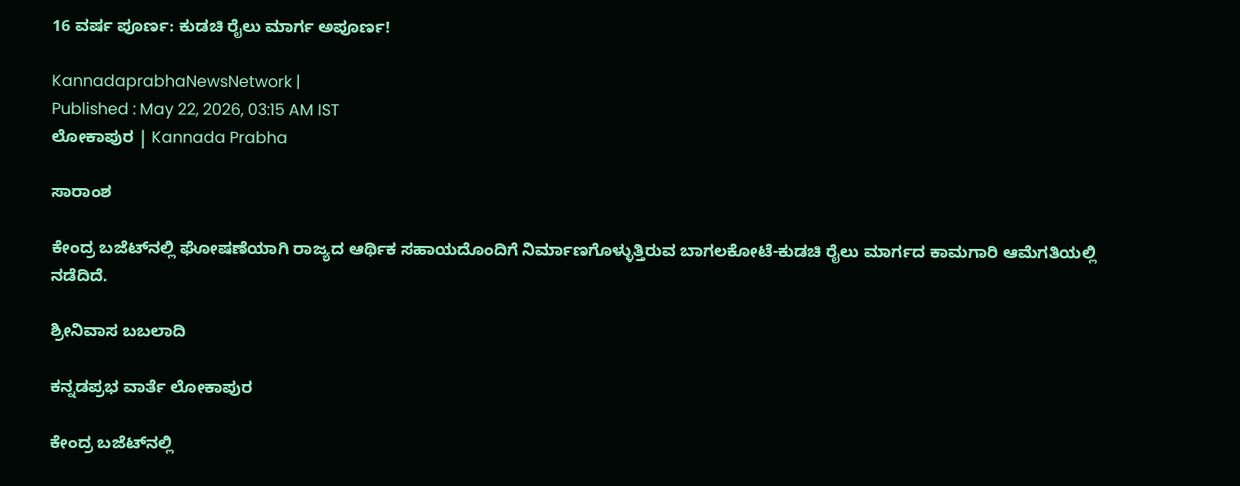16 ವರ್ಷ ಪೂರ್ಣ: ಕುಡಚಿ ರೈಲು ಮಾರ್ಗ ಅಪೂರ್ಣ!

KannadaprabhaNewsNetwork |
Published : May 22, 2026, 03:15 AM IST
ಲೋಕಾಪುರ | Kannada Prabha

ಸಾರಾಂಶ

ಕೇಂದ್ರ ಬಜೆಟ್‌ನಲ್ಲಿ ಘೋಷಣೆಯಾಗಿ ರಾಜ್ಯದ ಆರ್ಥಿಕ ಸಹಾಯದೊಂದಿಗೆ ನಿರ್ಮಾಣಗೊಳ್ಳುತ್ತಿರುವ ಬಾಗಲಕೋಟೆ-ಕುಡಚಿ ರೈಲು ಮಾರ್ಗದ ಕಾಮಗಾರಿ ಆಮೆಗತಿಯಲ್ಲಿ ನಡೆದಿದೆ.

ಶ್ರೀನಿವಾಸ ಬಬಲಾದಿ

ಕನ್ನಡಪ್ರಭ ವಾರ್ತೆ ಲೋಕಾಪುರ

ಕೇಂದ್ರ ಬಜೆಟ್‌ನಲ್ಲಿ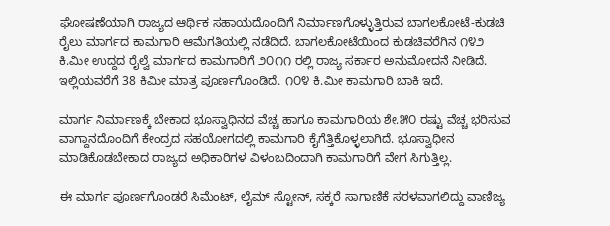ಘೋಷಣೆಯಾಗಿ ರಾಜ್ಯದ ಆರ್ಥಿಕ ಸಹಾಯದೊಂದಿಗೆ ನಿರ್ಮಾಣಗೊಳ್ಳುತ್ತಿರುವ ಬಾಗಲಕೋಟೆ-ಕುಡಚಿ ರೈಲು ಮಾರ್ಗದ ಕಾಮಗಾರಿ ಆಮೆಗತಿಯಲ್ಲಿ ನಡೆದಿದೆ. ಬಾಗಲಕೋಟೆಯಿಂದ ಕುಡಚಿವರೆಗಿನ ೧೪೨ ಕಿ.ಮೀ ಉದ್ದದ ರೈಲ್ವೆ ಮಾರ್ಗದ ಕಾಮಗಾರಿಗೆ ೨೦೧೧ ರಲ್ಲಿ ರಾಜ್ಯ ಸರ್ಕಾರ ಅನುಮೋದನೆ ನೀಡಿದೆ. ಇಲ್ಲಿಯವರೆಗೆ 38 ಕಿಮೀ ಮಾತ್ರ ಪೂರ್ಣಗೊಂಡಿದೆ. ೧೦೪ ಕಿ.ಮೀ ಕಾಮಗಾರಿ ಬಾಕಿ ಇದೆ.

ಮಾರ್ಗ ನಿರ್ಮಾಣಕ್ಕೆ ಬೇಕಾದ ಭೂಸ್ವಾಧಿನದ ವೆಚ್ಚ ಹಾಗೂ ಕಾಮಗಾರಿಯ ಶೇ.೫೦ ರಷ್ಟು ವೆಚ್ಚ ಭರಿಸುವ ವಾಗ್ದಾನದೊಂದಿಗೆ ಕೇಂದ್ರದ ಸಹಯೋಗದಲ್ಲಿ ಕಾಮಗಾರಿ ಕೈಗೆತ್ತಿಕೊಳ್ಳಲಾಗಿದೆ. ಭೂಸ್ವಾಧೀನ ಮಾಡಿಕೊಡಬೇಕಾದ ರಾಜ್ಯದ ಅಧಿಕಾರಿಗಳ ವಿಳಂಬದಿಂದಾಗಿ ಕಾಮಗಾರಿಗೆ ವೇಗ ಸಿಗುತ್ತಿಲ್ಲ.

ಈ ಮಾರ್ಗ ಪೂರ್ಣಗೊಂಡರೆ ಸಿಮೆಂಟ್, ಲೈಮ್ ಸ್ಟೋನ್, ಸಕ್ಕರೆ ಸಾಗಾಣಿಕೆ ಸರಳವಾಗಲಿದ್ದು ವಾಣಿಜ್ಯ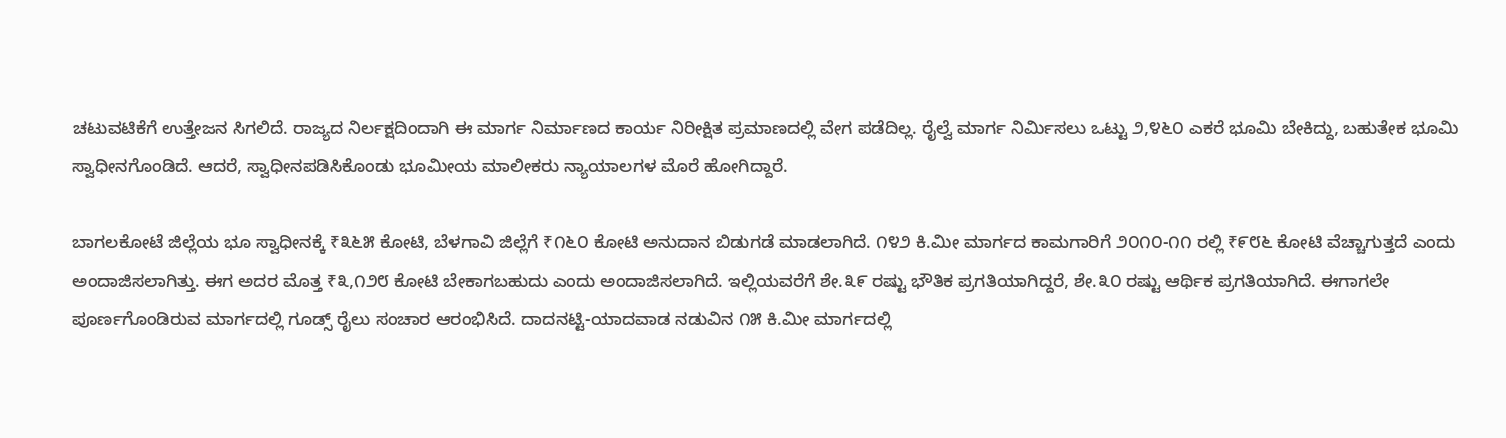ಚಟುವಟಿಕೆಗೆ ಉತ್ತೇಜನ ಸಿಗಲಿದೆ. ರಾಜ್ಯದ ನಿರ್ಲಕ್ಷದಿಂದಾಗಿ ಈ ಮಾರ್ಗ ನಿರ್ಮಾಣದ ಕಾರ್ಯ ನಿರೀಕ್ಷಿತ ಪ್ರಮಾಣದಲ್ಲಿ ವೇಗ ಪಡೆದಿಲ್ಲ. ರೈಲ್ವೆ ಮಾರ್ಗ ನಿರ್ಮಿಸಲು ಒಟ್ಟು ೨,೪೬೦ ಎಕರೆ ಭೂಮಿ ಬೇಕಿದ್ದು, ಬಹುತೇಕ ಭೂಮಿ ಸ್ವಾಧೀನಗೊಂಡಿದೆ. ಆದರೆ, ಸ್ವಾಧೀನಪಡಿಸಿಕೊಂಡು ಭೂಮೀಯ ಮಾಲೀಕರು ನ್ಯಾಯಾಲಗಳ ಮೊರೆ ಹೋಗಿದ್ದಾರೆ.

ಬಾಗಲಕೋಟೆ ಜಿಲ್ಲೆಯ ಭೂ ಸ್ವಾಧೀನಕ್ಕೆ ₹೩೬೫ ಕೋಟಿ, ಬೆಳಗಾವಿ ಜಿಲ್ಲೆಗೆ ₹೧೬೦ ಕೋಟಿ ಅನುದಾನ ಬಿಡುಗಡೆ ಮಾಡಲಾಗಿದೆ. ೧೪೨ ಕಿ.ಮೀ ಮಾರ್ಗದ ಕಾಮಗಾರಿಗೆ ೨೦೧೦-೧೧ ರಲ್ಲಿ ₹೯೮೬ ಕೋಟಿ ವೆಚ್ಚಾಗುತ್ತದೆ ಎಂದು ಅಂದಾಜಿಸಲಾಗಿತ್ತು. ಈಗ ಅದರ ಮೊತ್ತ ₹೩,೧೨೮ ಕೋಟಿ ಬೇಕಾಗಬಹುದು ಎಂದು ಅಂದಾಜಿಸಲಾಗಿದೆ. ಇಲ್ಲಿಯವರೆಗೆ ಶೇ.೩೯ ರಷ್ಟು ಭೌತಿಕ ಪ್ರಗತಿಯಾಗಿದ್ದರೆ, ಶೇ.೩೦ ರಷ್ಟು ಆರ್ಥಿಕ ಪ್ರಗತಿಯಾಗಿದೆ. ಈಗಾಗಲೇ ಪೂರ್ಣಗೊಂಡಿರುವ ಮಾರ್ಗದಲ್ಲಿ ಗೂಡ್ಸ್ ರೈಲು ಸಂಚಾರ ಆರಂಭಿಸಿದೆ. ದಾದನಟ್ಟಿ-ಯಾದವಾಡ ನಡುವಿನ ೧೫ ಕಿ.ಮೀ ಮಾರ್ಗದಲ್ಲಿ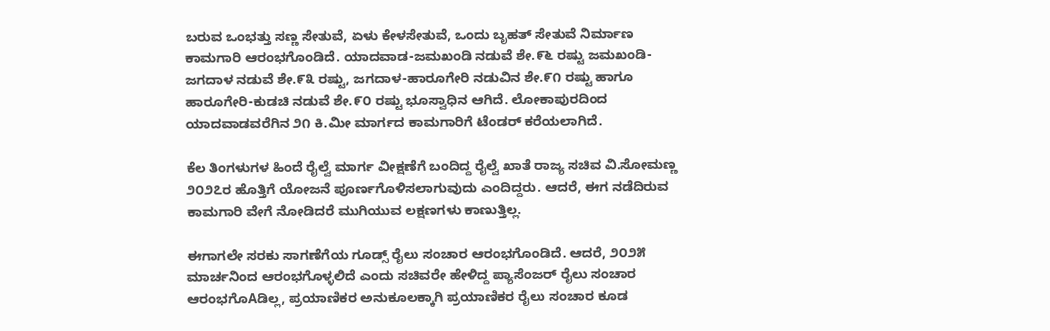ಬರುವ ಒಂಭತ್ತು ಸಣ್ಣ ಸೇತುವೆ, ಏಳು ಕೇಳಸೇತುವೆ, ಒಂದು ಬೃಹತ್ ಸೇತುವೆ ನಿರ್ಮಾಣ ಕಾಮಗಾರಿ ಆರಂಭಗೊಂಡಿದೆ. ಯಾದವಾಡ-ಜಮಖಂಡಿ ನಡುವೆ ಶೇ.೯೬ ರಷ್ಟು ಜಮಖಂಡಿ-ಜಗದಾಳ ನಡುವೆ ಶೇ.೯೩ ರಷ್ಟು, ಜಗದಾಳ-ಹಾರೂಗೇರಿ ನಡುವಿನ ಶೇ.೯೧ ರಷ್ಟು ಹಾಗೂ ಹಾರೂಗೇರಿ-ಕುಡಚಿ ನಡುವೆ ಶೇ.೯೦ ರಷ್ಟು ಭೂಸ್ವಾಧಿನ ಆಗಿದೆ. ಲೋಕಾಪುರದಿಂದ ಯಾದವಾಡವರೆಗಿನ ೨೧ ಕಿ.ಮೀ ಮಾರ್ಗದ ಕಾಮಗಾರಿಗೆ ಟೆಂಡರ್ ಕರೆಯಲಾಗಿದೆ.

ಕೆಲ ತಿಂಗಳುಗಳ ಹಿಂದೆ ರೈಲ್ವೆ ಮಾರ್ಗ ವೀಕ್ಷಣೆಗೆ ಬಂದಿದ್ದ ರೈಲ್ವೆ ಖಾತೆ ರಾಜ್ಯ ಸಚಿವ ವಿ.ಸೋಮಣ್ಣ ೨೦೨೭ರ ಹೊತ್ತಿಗೆ ಯೋಜನೆ ಪೂರ್ಣಗೊಳಿಸಲಾಗುವುದು ಎಂದಿದ್ದರು. ಆದರೆ, ಈಗ ನಡೆದಿರುವ ಕಾಮಗಾರಿ ವೇಗೆ ನೋಡಿದರೆ ಮುಗಿಯುವ ಲಕ್ಷಣಗಳು ಕಾಣುತ್ತಿಲ್ಲ.

ಈಗಾಗಲೇ ಸರಕು ಸಾಗಣೆಗೆಯ ಗೂಡ್ಸ್ ರೈಲು ಸಂಚಾರ ಆರಂಭಗೊಂಡಿದೆ. ಆದರೆ, ೨೦೨೫ ಮಾರ್ಚನಿಂದ ಆರಂಭಗೊಳ್ಳಲಿದೆ ಎಂದು ಸಚಿವರೇ ಹೇಳಿದ್ದ ಪ್ಯಾಸೆಂಜರ್ ರೈಲು ಸಂಚಾರ ಆರಂಭಗೊAಡಿಲ್ಲ, ಪ್ರಯಾಣಿಕರ ಅನುಕೂಲಕ್ಕಾಗಿ ಪ್ರಯಾಣಿಕರ ರೈಲು ಸಂಚಾರ ಕೂಡ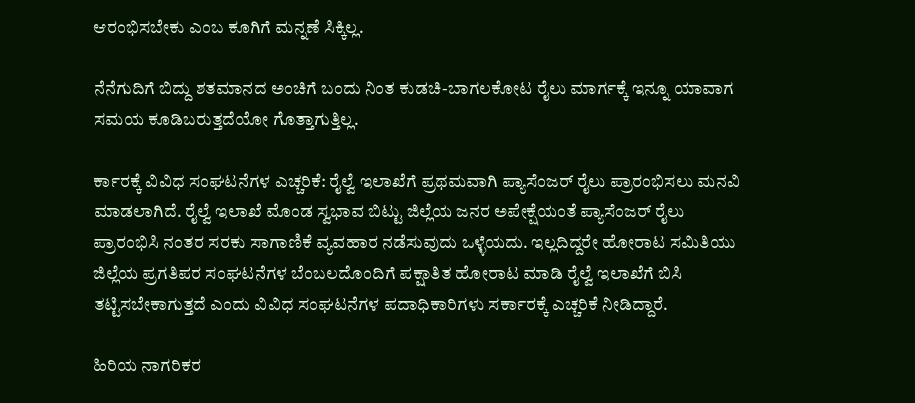ಆರಂಭಿಸಬೇಕು ಎಂಬ ಕೂಗಿಗೆ ಮನ್ನಣೆ ಸಿಕ್ಕಿಲ್ಲ.

ನೆನೆಗುದಿಗೆ ಬಿದ್ದು ಶತಮಾನದ ಅಂಚಿಗೆ ಬಂದು ನಿಂತ ಕುಡಚಿ-ಬಾಗಲಕೋಟ ರೈಲು ಮಾರ್ಗಕ್ಕೆ ಇನ್ನೂ ಯಾವಾಗ ಸಮಯ ಕೂಡಿಬರುತ್ತದೆಯೋ ಗೊತ್ತಾಗುತ್ತಿಲ್ಲ.

ರ್ಕಾರಕ್ಕೆ ವಿವಿಧ ಸಂಘಟನೆಗಳ ಎಚ್ಚರಿಕೆ: ರೈಲ್ವೆ ಇಲಾಖೆಗೆ ಪ್ರಥಮವಾಗಿ ಪ್ಯಾಸೆಂಜರ್‌ ರೈಲು ಪ್ರಾರಂಭಿಸಲು ಮನವಿ ಮಾಡಲಾಗಿದೆ. ರೈಲ್ವೆ ಇಲಾಖೆ ಮೊಂಡ ಸ್ವಭಾವ ಬಿಟ್ಟು ಜಿಲ್ಲೆಯ ಜನರ ಅಪೇಕ್ಷೆಯಂತೆ ಪ್ಯಾಸೆಂಜರ್‌ ರೈಲು ಪ್ರಾರಂಭಿಸಿ ನಂತರ ಸರಕು ಸಾಗಾಣಿಕೆ ವ್ಯವಹಾರ ನಡೆಸುವುದು ಒಳ್ಳೆಯದು. ಇಲ್ಲದಿದ್ದರೇ ಹೋರಾಟ ಸಮಿತಿಯು ಜಿಲ್ಲೆಯ ಪ್ರಗತಿಪರ ಸಂಘಟನೆಗಳ ಬೆಂಬಲದೊಂದಿಗೆ ಪಕ್ಷಾತಿತ ಹೋರಾಟ ಮಾಡಿ ರೈಲ್ವೆ ಇಲಾಖೆಗೆ ಬಿಸಿ ತಟ್ಟಿಸಬೇಕಾಗುತ್ತದೆ ಎಂದು ವಿವಿಧ ಸಂಘಟನೆಗಳ ಪದಾಧಿಕಾರಿಗಳು ಸರ್ಕಾರಕ್ಕೆ ಎಚ್ಚರಿಕೆ ನೀಡಿದ್ದಾರೆ.

ಹಿರಿಯ ನಾಗರಿಕರ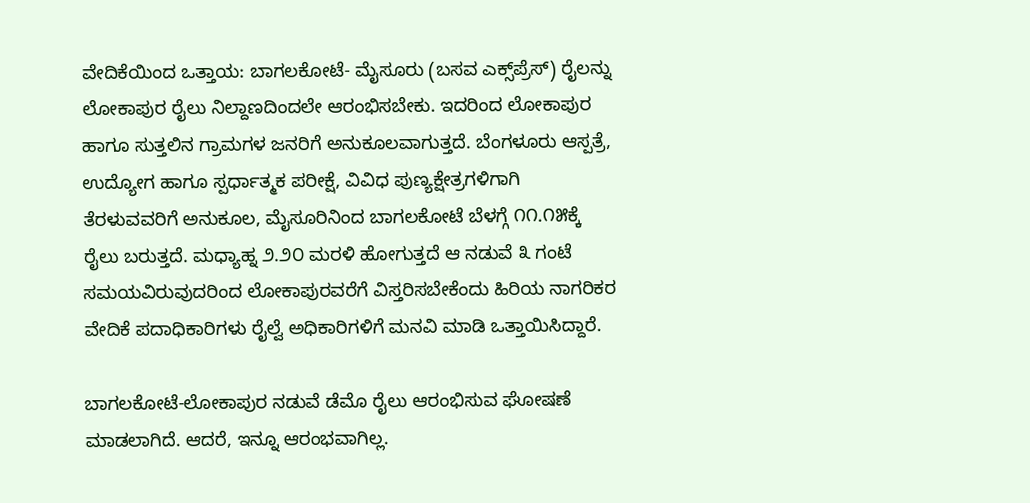ವೇದಿಕೆಯಿಂದ ಒತ್ತಾಯ: ಬಾಗಲಕೋಟೆ- ಮೈಸೂರು (ಬಸವ ಎಕ್ಸ್‌ಪ್ರೆಸ್‌) ರೈಲನ್ನು ಲೋಕಾಪುರ ರೈಲು ನಿಲ್ದಾಣದಿಂದಲೇ ಆರಂಭಿಸಬೇಕು. ಇದರಿಂದ ಲೋಕಾಪುರ ಹಾಗೂ ಸುತ್ತಲಿನ ಗ್ರಾಮಗಳ ಜನರಿಗೆ ಅನುಕೂಲವಾಗುತ್ತದೆ. ಬೆಂಗಳೂರು ಆಸ್ಪತ್ರೆ, ಉದ್ಯೋಗ ಹಾಗೂ ಸ್ಪರ್ಧಾತ್ಮಕ ಪರೀಕ್ಷೆ, ವಿವಿಧ ಪುಣ್ಯಕ್ಷೇತ್ರಗಳಿಗಾಗಿ ತೆರಳುವವರಿಗೆ ಅನುಕೂಲ, ಮೈಸೂರಿನಿಂದ ಬಾಗಲಕೋಟೆ ಬೆಳಗ್ಗೆ ೧೧.೧೫ಕ್ಕೆ ರೈಲು ಬರುತ್ತದೆ. ಮಧ್ಯಾಹ್ನ ೨.೨೦ ಮರಳಿ ಹೋಗುತ್ತದೆ ಆ ನಡುವೆ ೩ ಗಂಟೆ ಸಮಯವಿರುವುದರಿಂದ ಲೋಕಾಪುರವರೆಗೆ ವಿಸ್ತರಿಸಬೇಕೆಂದು ಹಿರಿಯ ನಾಗರಿಕರ ವೇದಿಕೆ ಪದಾಧಿಕಾರಿಗಳು ರೈಲ್ವೆ ಅಧಿಕಾರಿಗಳಿಗೆ ಮನವಿ ಮಾಡಿ ಒತ್ತಾಯಿಸಿದ್ದಾರೆ.

ಬಾಗಲಕೋಟೆ-ಲೋಕಾಪುರ ನಡುವೆ ಡೆಮೊ ರೈಲು ಆರಂಭಿಸುವ ಘೋಷಣೆ ಮಾಡಲಾಗಿದೆ. ಆದರೆ, ಇನ್ನೂ ಆರಂಭವಾಗಿಲ್ಲ.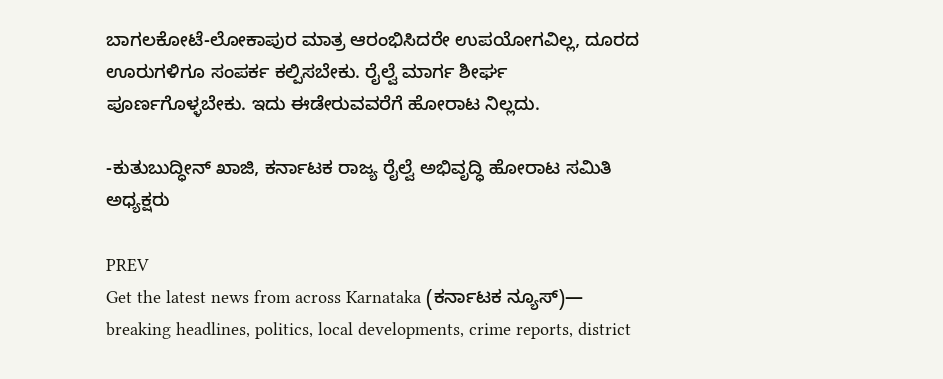ಬಾಗಲಕೋಟೆ-ಲೋಕಾಪುರ ಮಾತ್ರ ಆರಂಭಿಸಿದರೇ ಉಪಯೋಗವಿಲ್ಲ, ದೂರದ ಊರುಗಳಿಗೂ ಸಂಪರ್ಕ ಕಲ್ಪಿಸಬೇಕು. ರೈಲ್ವೆ ಮಾರ್ಗ ಶೀರ್ಘ ಪೂರ್ಣಗೊಳ್ಳಬೇಕು. ಇದು ಈಡೇರುವವರೆಗೆ ಹೋರಾಟ ನಿಲ್ಲದು.

-ಕುತುಬುದ್ಧೀನ್ ಖಾಜಿ, ಕರ್ನಾಟಕ ರಾಜ್ಯ ರೈಲ್ವೆ ಅಭಿವೃದ್ಧಿ ಹೋರಾಟ ಸಮಿತಿ ಅಧ್ಯಕ್ಷರು

PREV
Get the latest news from across Karnataka (ಕರ್ನಾಟಕ ನ್ಯೂಸ್)— breaking headlines, politics, local developments, crime reports, district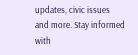updates, civic issues and more. Stay informed with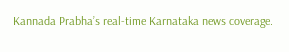Kannada Prabha’s real‑time Karnataka news coverage.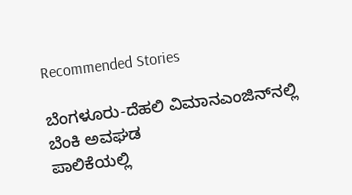Recommended Stories

ಬೆಂಗಳೂರು-ದೆಹಲಿ ವಿಮಾನಎಂಜಿನ್‌ನಲ್ಲಿ ಬೆಂಕಿ ಅವಘಡ
ಪಾಲಿಕೆಯಲ್ಲಿ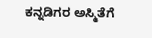ಕನ್ನಡಿಗರ ಅಸ್ಮಿತೆಗೆ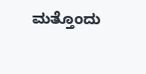ಮತ್ತೊಂದು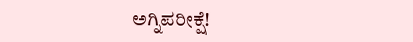ಅಗ್ನಿಪರೀಕ್ಷೆ!